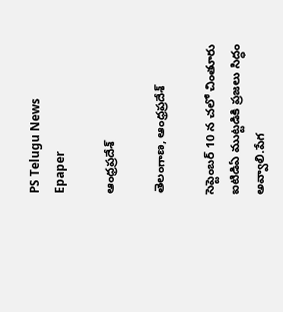PS Telugu News
Epaper

ఆంధ్రప్రదేశ్

తెలంగాణ, ఆంధ్రప్రదేశ్

సెప్టెంబర్ 10 న చలో చింతూరు ఐటిడిఏ ముట్టడికి ప్రజలు సిద్ధం అవ్వాలి.పేగ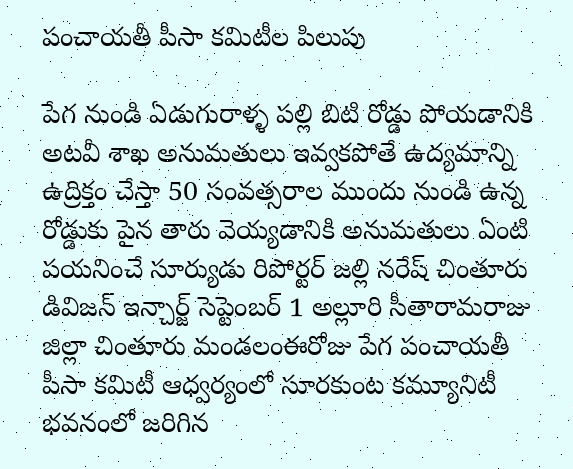పంచాయతీ పీసా కమిటీల పిలుపు

పేగ నుండి ఏడుగురాళ్ళ పల్లి బిటి రోడ్డు పోయడానికి అటవీ శాఖ అనుమతులు ఇవ్వకపోతే ఉద్యమాన్ని ఉద్రిక్తం చేస్తా 50 సంవత్సరాల ముందు నుండి ఉన్న రోడ్డుకు పైన తారు వెయ్యడానికి అనుమతులు ఏంటి పయనించే సూర్యుడు రిపోర్టర్ జల్లి నరేష్ చింతూరు డివిజన్ ఇన్చార్జ్ సెప్టెంబర్ 1 అల్లూరి సీతారామరాజు జిల్లా చింతూరు మండలంఈరోజు పేగ పంచాయతీ పీసా కమిటీ ఆధ్వర్యంలో సూరకుంట కమ్యూనిటీ భవనంలో జరిగిన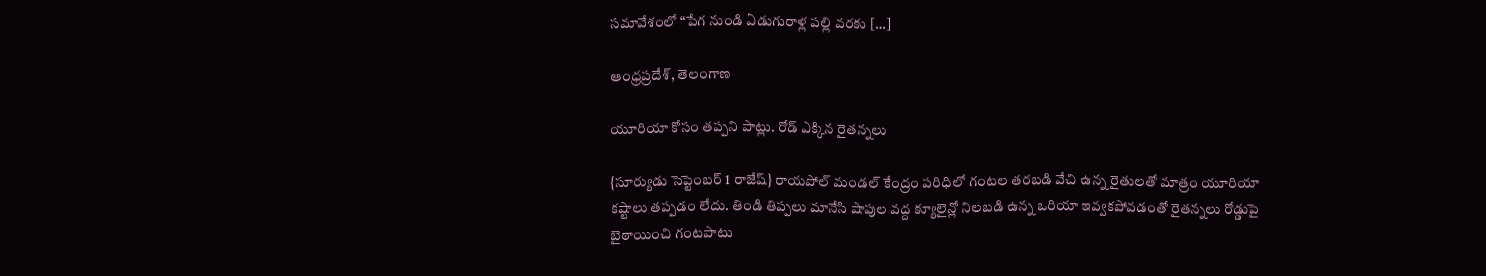సమావేశంలో “పేగ నుండి ఏడుగురాళ్ల పల్లి వరకు […]

ఆంధ్రప్రదేశ్, తెలంగాణ

యూరియా కోసం తప్పని పాట్లు. రోడ్ ఎక్కిన రైతన్నలు

{సూర్యుడు సెప్టెంబర్ 1 రాజేష్} రాయపోల్ మండల్ కేంద్రం పరిధిలో గంటల తరబడి వేచి ఉన్న రైతులతో మాత్రం యూరియా కష్టాలు తప్పడం లేదు. తిండి తిప్పలు మానేసి షాపుల వద్ద క్యూలైన్లో నిలబడి ఉన్న ఒరియా ఇవ్వకపోవడంతో రైతన్నలు రోడ్డుపై బైఠాయించి గంటపాటు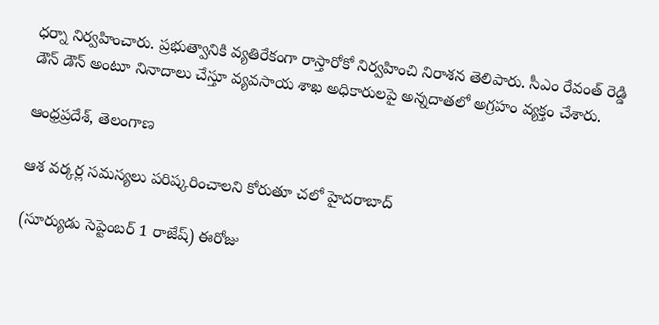ధర్నా నిర్వహించారు. ప్రభుత్వానికి వ్యతిరేకంగా రాస్తారోకో నిర్వహించి నిరాశన తెలిపారు. సీఎం రేవంత్ రెడ్డి డౌన్ డౌన్ అంటూ నినాదాలు చేస్తూ వ్యవసాయ శాఖ అధికారులపై అన్నదాతలో అగ్రహం వ్యక్తం చేశారు.

ఆంధ్రప్రదేశ్, తెలంగాణ

ఆశ వర్కర్ల సమస్యలు పరిష్కరించాలని కోరుతూ చలో హైదరాబాద్

(సూర్యుడు సెప్టెంబర్ 1 రాజేష్) ఈరోజు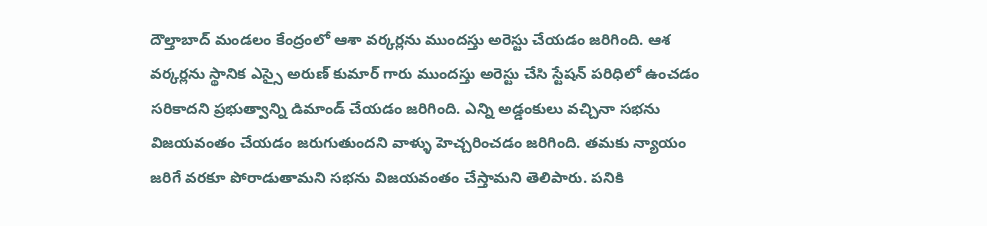దౌల్తాబాద్ మండలం కేంద్రంలో ఆశా వర్కర్లను ముందస్తు అరెస్టు చేయడం జరిగింది. ఆశ వర్కర్లను స్థానిక ఎస్సై అరుణ్ కుమార్ గారు ముందస్తు అరెస్టు చేసి స్టేషన్ పరిధిలో ఉంచడం సరికాదని ప్రభుత్వాన్ని డిమాండ్ చేయడం జరిగింది. ఎన్ని అడ్డంకులు వచ్చినా సభను విజయవంతం చేయడం జరుగుతుందని వాళ్ళు హెచ్చరించడం జరిగింది. తమకు న్యాయం జరిగే వరకూ పోరాడుతామని సభను విజయవంతం చేస్తామని తెలిపారు. పనికి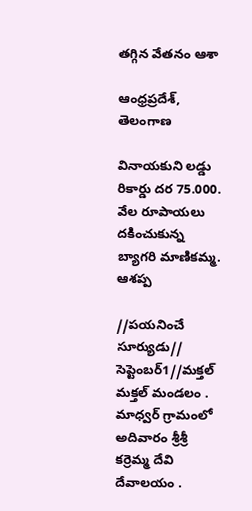తగ్గిన వేతనం ఆశా

ఆంధ్రప్రదేశ్, తెలంగాణ

వినాయకుని లడ్డు రికార్డు దర 75.000. వేల రూపాయలు దకించుకున్న బ్యాగరి మాణికమ్మ. ఆశప్ప

//పయనించే సూర్యుడు// సెప్టెంబర్1//మక్తల్ మక్తల్ మండలం . మాధ్వర్ గ్రామంలో అదివారం శ్రీశ్రీ కర్రెమ్మ దేవి దేవాలయం .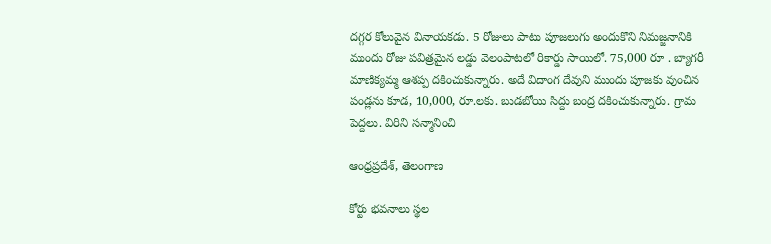దగ్గర కోలువైన వినాయకడు. 5 రోజులు పాటు పూజలుగు అందుకొని నిమజ్జనానికి ముందు రోజు పవిత్రమైన లడ్డు వెలంపాటలో రికార్డు సాయిలో. 75,000 రూ . బ్యాగరీ మాణిక్యమ్మ ఆశప్ప దకించుకున్నారు. అదే విదాంగ దేవుని ముందు పూజకు వుంచిన పండ్లను కూడ, 10,000, రూ.లకు. బుడబోయి సిద్దు బంద్ర దకించుకున్నారు. గ్రామ పెద్దలు. విరిని సన్మానించి

ఆంధ్రప్రదేశ్, తెలంగాణ

కోర్టు భవనాలు స్థల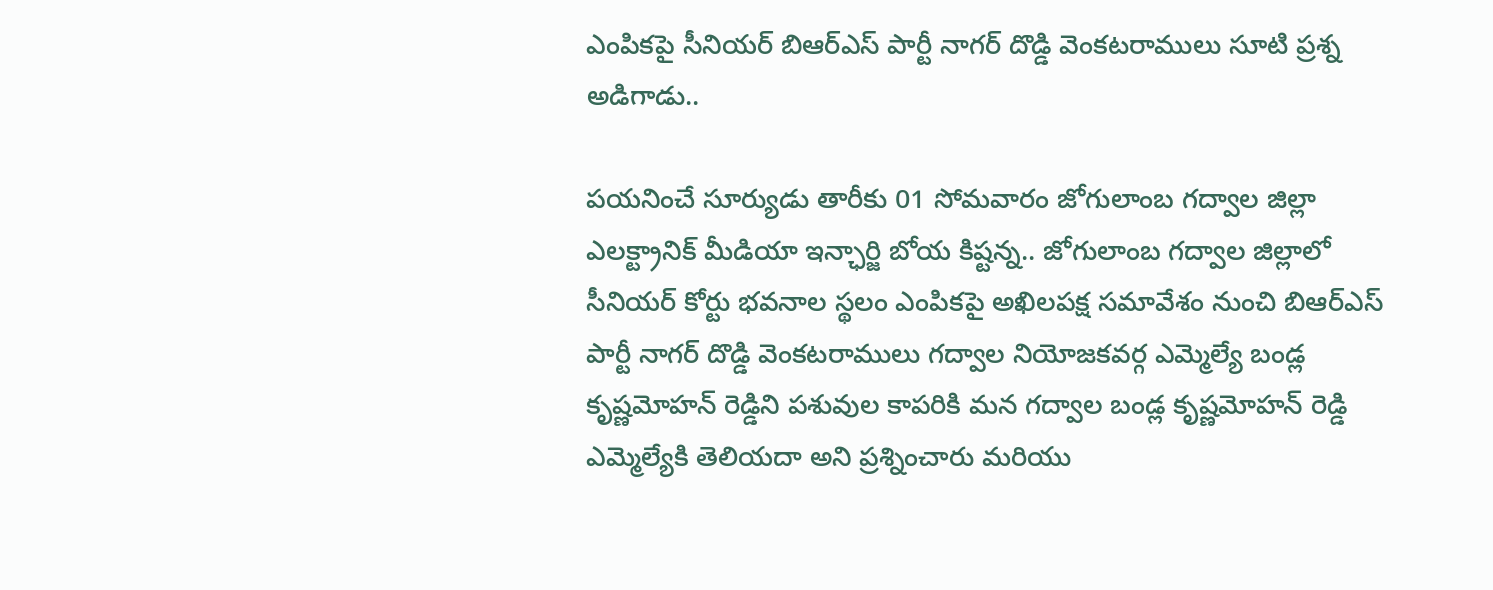ఎంపికపై సీనియర్ బిఆర్ఎస్ పార్టీ నాగర్ దొడ్డి వెంకటరాములు సూటి ప్రశ్న అడిగాడు..

పయనించే సూర్యుడు తారీకు 01 సోమవారం జోగులాంబ గద్వాల జిల్లా ఎలక్ట్రానిక్ మీడియా ఇన్ఛార్జి బోయ కిష్టన్న.. జోగులాంబ గద్వాల జిల్లాలో సీనియర్ కోర్టు భవనాల స్థలం ఎంపికపై అఖిలపక్ష సమావేశం నుంచి బిఆర్ఎస్ పార్టీ నాగర్ దొడ్డి వెంకటరాములు గద్వాల నియోజకవర్గ ఎమ్మెల్యే బండ్ల కృష్ణమోహన్ రెడ్డిని పశువుల కాపరికి మన గద్వాల బండ్ల కృష్ణమోహన్ రెడ్డి ఎమ్మెల్యేకి తెలియదా అని ప్రశ్నించారు మరియు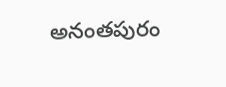అనంతపురం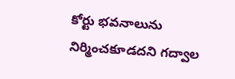కోర్టు భవనాలును నిర్మించకూడదని గద్వాల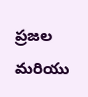ప్రజల మరియు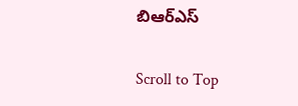బిఆర్ఎస్

Scroll to Top